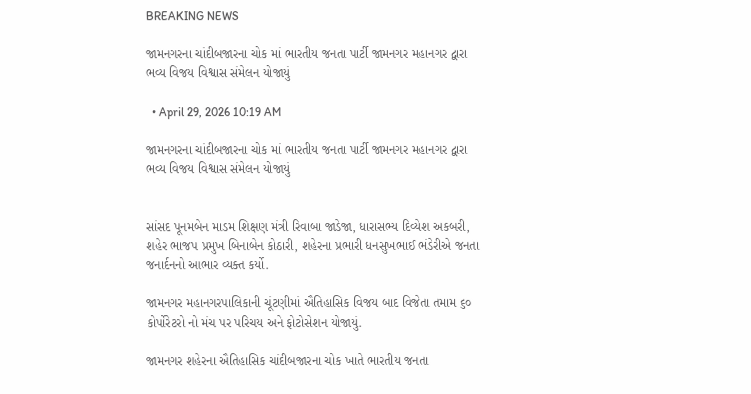BREAKING NEWS

જામનગરના ચાંદીબજારના ચોક માં ભારતીય જનતા પાર્ટી જામનગર મહાનગર દ્વારા ભવ્ય વિજય વિશ્વાસ સંમેલન યોજાયું

  • April 29, 2026 10:19 AM

જામનગરના ચાંદીબજારના ચોક માં ભારતીય જનતા પાર્ટી જામનગર મહાનગર દ્વારા ભવ્ય વિજય વિશ્વાસ સંમેલન યોજાયું


સાંસદ પૂનમબેન માડમ શિક્ષણ મંત્રી રિવાબા જાડેજા, ધારાસભ્ય દિવ્યેશ અકબરી, શહેર ભાજપ પ્રમુખ બિનાબેન કોઠારી, શહેરના પ્રભારી ધનસુખભાઈ ભંડેરીએ જનતા જનાર્દનનો આભાર વ્યક્ત કર્યો.

જામનગર મહાનગરપાલિકાની ચૂંટણીમાં ઐતિહાસિક વિજય બાદ વિજેતા તમામ ૬૦ કોર્પોરેટરો નો મંચ પર પરિચય અને ફોટોસેશન યોજાયું.

જામનગર શહેરના ઐતિહાસિક ચાંદીબજારના ચોક ખાતે ભારતીય જનતા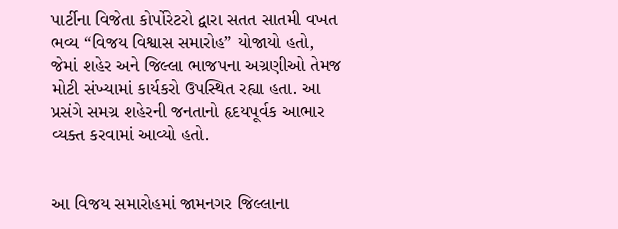પાર્ટીના વિજેતા કોર્પોરેટરો દ્વારા સતત સાતમી વખત ભવ્ય “વિજય વિશ્વાસ સમારોહ” યોજાયો હતો, જેમાં શહેર અને જિલ્લા ભાજપના અગ્રણીઓ તેમજ મોટી સંખ્યામાં કાર્યકરો ઉપસ્થિત રહ્યા હતા. આ પ્રસંગે સમગ્ર શહેરની જનતાનો હૃદયપૂર્વક આભાર વ્યક્ત કરવામાં આવ્યો હતો.


આ વિજય સમારોહમાં જામનગર જિલ્લાના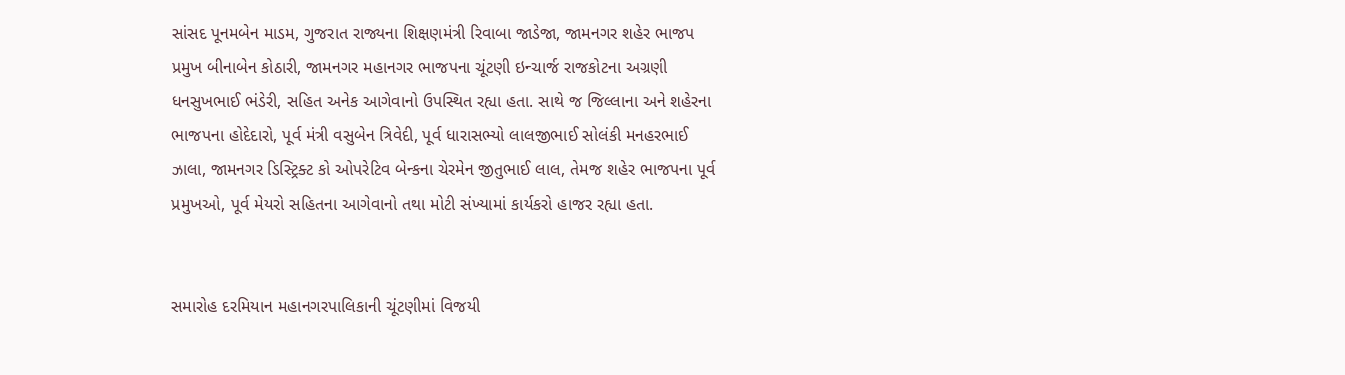સાંસદ પૂનમબેન માડમ, ગુજરાત રાજ્યના શિક્ષણમંત્રી રિવાબા જાડેજા, જામનગર શહેર ભાજપ પ્રમુખ બીનાબેન કોઠારી, જામનગર મહાનગર ભાજપના ચૂંટણી ઇન્ચાર્જ રાજકોટના અગ્રણી ધનસુખભાઈ ભંડેરી, સહિત અનેક આગેવાનો ઉપસ્થિત રહ્યા હતા. સાથે જ જિલ્લાના અને શહેરના ભાજપના હોદેદારો, પૂર્વ મંત્રી વસુબેન ત્રિવેદી, પૂર્વ ધારાસભ્યો લાલજીભાઈ સોલંકી મનહરભાઈ ઝાલા, જામનગર ડિસ્ટ્રિક્ટ કો ઓપરેટિવ બેન્કના ચેરમેન જીતુભાઈ લાલ, તેમજ શહેર ભાજપના પૂર્વ પ્રમુખઓ, પૂર્વ મેયરો સહિતના આગેવાનો તથા મોટી સંખ્યામાં કાર્યકરો હાજર રહ્યા હતા.


સમારોહ દરમિયાન મહાનગરપાલિકાની ચૂંટણીમાં વિજયી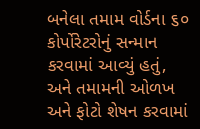બનેલા તમામ વોર્ડના ૬૦ કોર્પોરેટરોનું સન્માન કરવામાં આવ્યું હતું, અને તમામની ઓળખ અને ફોટો શેષન કરવામાં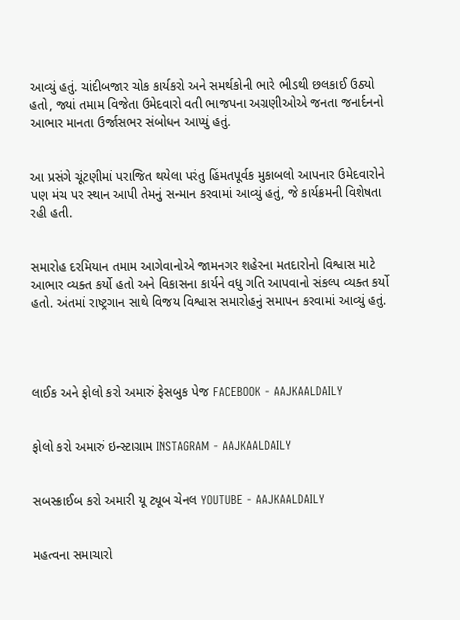આવ્યું હતું. ચાંદીબજાર ચોક કાર્યકરો અને સમર્થકોની ભારે ભીડથી છલકાઈ ઉઠ્યો હતો, જ્યાં તમામ વિજેતા ઉમેદવારો વતી ભાજપના અગ્રણીઓએ જનતા જનાર્દનનો આભાર માનતા ઉર્જાસભર સંબોધન આપ્યું હતું.


આ પ્રસંગે ચૂંટણીમાં પરાજિત થયેલા પરંતુ હિંમતપૂર્વક મુકાબલો આપનાર ઉમેદવારોને પણ મંચ પર સ્થાન આપી તેમનું સન્માન કરવામાં આવ્યું હતું, જે કાર્યક્રમની વિશેષતા રહી હતી.


સમારોહ દરમિયાન તમામ આગેવાનોએ જામનગર શહેરના મતદારોનો વિશ્વાસ માટે આભાર વ્યક્ત કર્યો હતો અને વિકાસના કાર્યને વધુ ગતિ આપવાનો સંકલ્પ વ્યક્ત કર્યો હતો. અંતમાં રાષ્ટ્રગાન સાથે વિજય વિશ્વાસ સમારોહનું સમાપન કરવામાં આવ્યું હતું.




લાઈક અને ફોલો કરો અમારું ફેસબુક પેજ FACEBOOK - AAJKAALDAILY


ફોલો કરો અમારું ઇન્સ્ટાગ્રામ INSTAGRAM - AAJKAALDAILY


સબસ્ક્રાઈબ કરો અમારી યૂ ટ્યૂબ ચેનલ YOUTUBE - AAJKAALDAILY


મહત્વના સમાચારો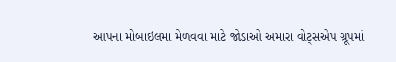આપના મોબાઇલમા મેળવવા માટે જોડાઓ અમારા વોટ્સએપ ગ્રૂપમાં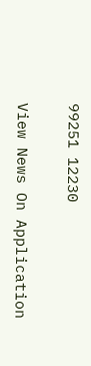99251 12230

View News On Application